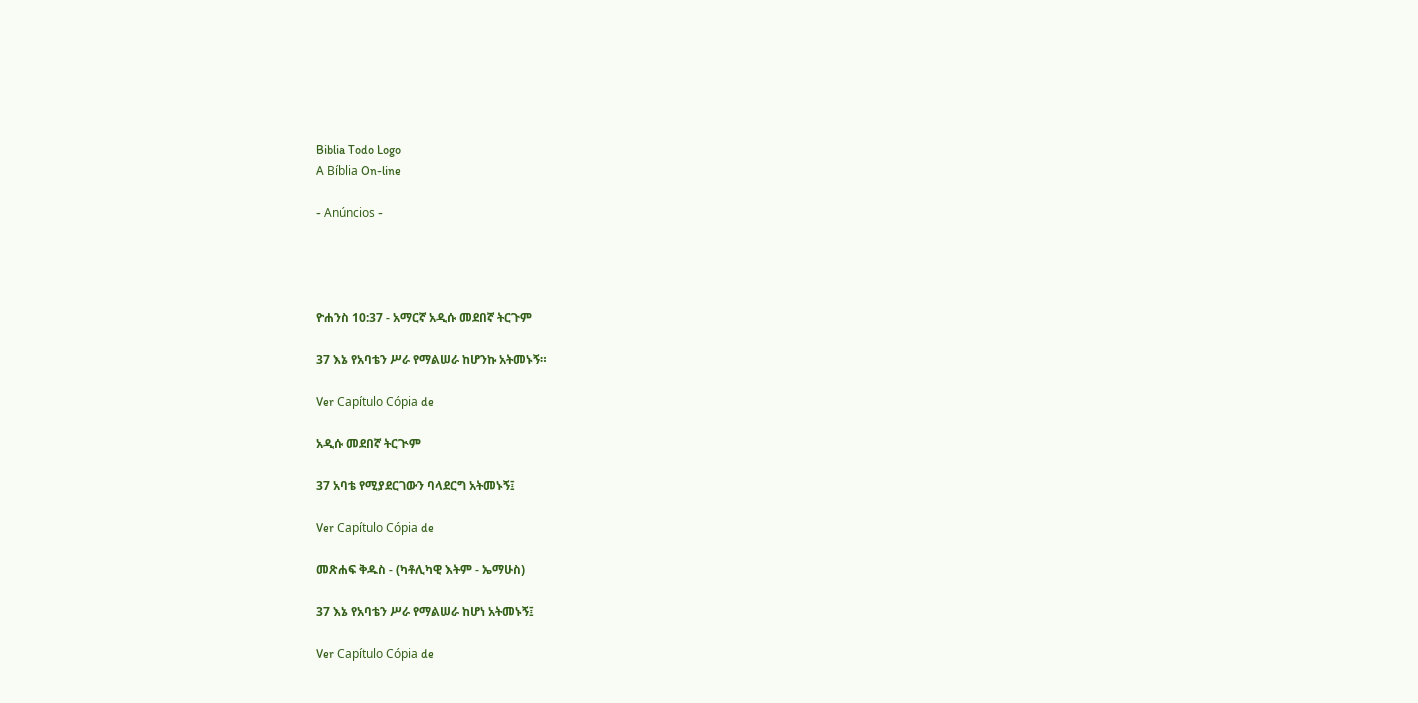Biblia Todo Logo
A Bíblia On-line

- Anúncios -




ዮሐንስ 10:37 - አማርኛ አዲሱ መደበኛ ትርጉም

37 እኔ የአባቴን ሥራ የማልሠራ ከሆንኩ አትመኑኝ።

Ver Capítulo Cópia de

አዲሱ መደበኛ ትርጒም

37 አባቴ የሚያደርገውን ባላደርግ አትመኑኝ፤

Ver Capítulo Cópia de

መጽሐፍ ቅዱስ - (ካቶሊካዊ እትም - ኤማሁስ)

37 እኔ የአባቴን ሥራ የማልሠራ ከሆነ አትመኑኝ፤

Ver Capítulo Cópia de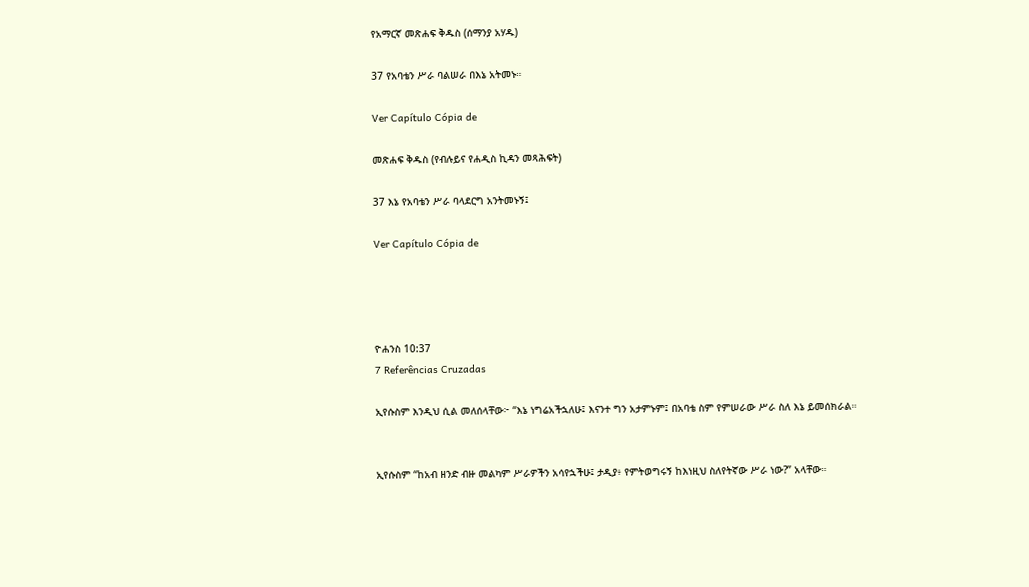የአማርኛ መጽሐፍ ቅዱስ (ሰማንያ አሃዱ)

37 የአባቴን ሥራ ባልሠራ በእኔ አትመኑ።

Ver Capítulo Cópia de

መጽሐፍ ቅዱስ (የብሉይና የሐዲስ ኪዳን መጻሕፍት)

37 እኔ የአባቴን ሥራ ባላደርግ አንትመኑኝ፤

Ver Capítulo Cópia de




ዮሐንስ 10:37
7 Referências Cruzadas

ኢየሱስም እንዲህ ሲል መለሰላቸው፦ “እኔ ነግሬአችኋለሁ፤ እናንተ ግን አታምኑም፤ በአባቴ ስም የምሠራው ሥራ ስለ እኔ ይመሰክራል።


ኢየሱስም “ከአብ ዘንድ ብዙ መልካም ሥራዎችን አሳየኋችሁ፤ ታዲያ፥ የምትወግሩኝ ከእነዚህ ስለየትኛው ሥራ ነው?” አላቸው።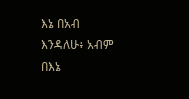እኔ በአብ እንዳለሁ፥ አብም በእኔ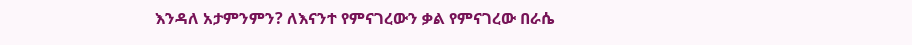እንዳለ አታምንምን? ለእናንተ የምናገረውን ቃል የምናገረው በራሴ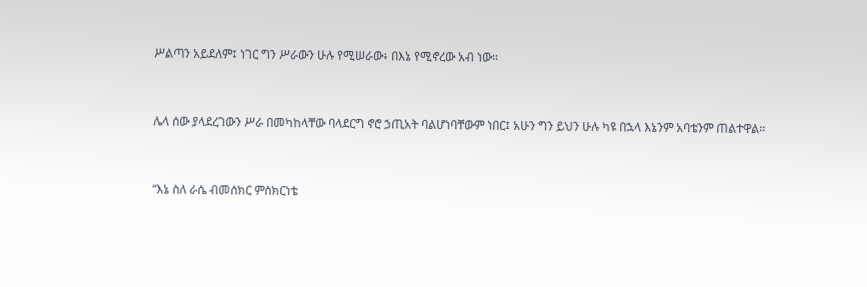ሥልጣን አይደለም፤ ነገር ግን ሥራውን ሁሉ የሚሠራው፥ በእኔ የሚኖረው አብ ነው።


ሌላ ሰው ያላደረገውን ሥራ በመካከላቸው ባላደርግ ኖሮ ኃጢአት ባልሆነባቸውም ነበር፤ አሁን ግን ይህን ሁሉ ካዩ በኋላ እኔንም አባቴንም ጠልተዋል።


“እኔ ስለ ራሴ ብመሰክር ምስክርነቴ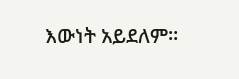እውነት አይደለም።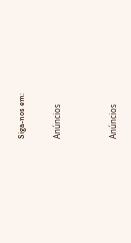Siga-nos em:

Anúncios


Anúncios